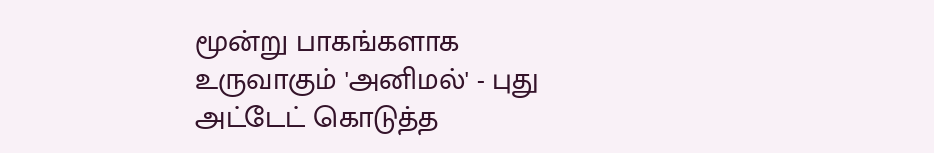மூன்று பாகங்களாக உருவாகும் 'அனிமல்' - புது அட்டேட் கொடுத்த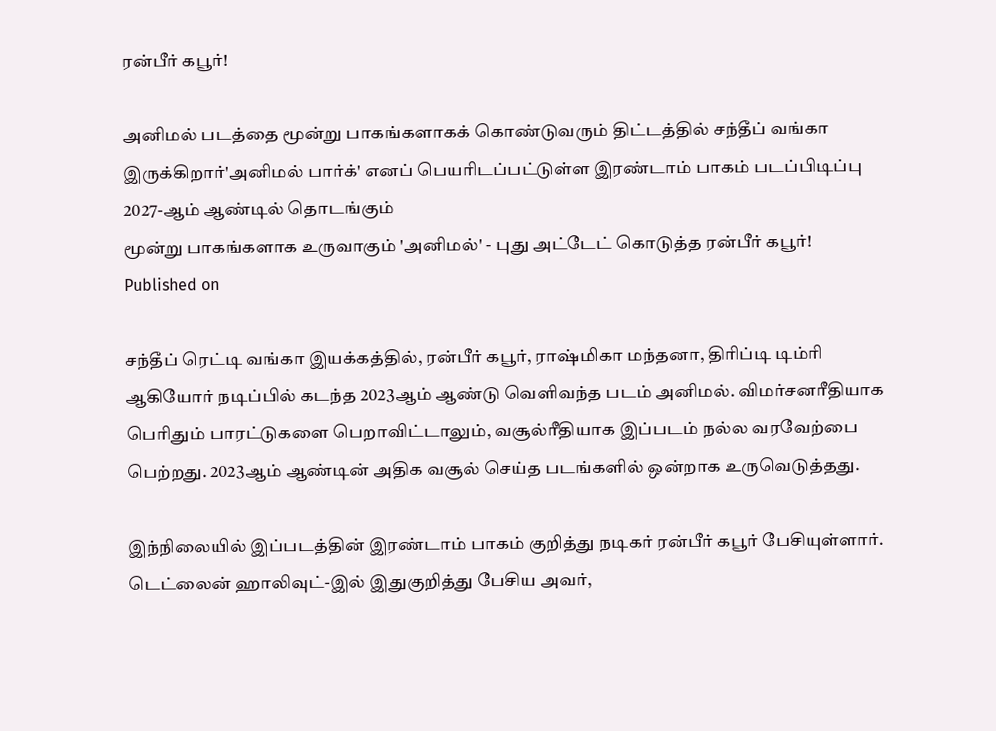ரன்பீர் கபூர்!

அனிமல் படத்தை மூன்று பாகங்களாகக் கொண்டுவரும் திட்டத்தில் சந்தீப் வங்கா இருக்கிறார்'அனிமல் பார்க்' எனப் பெயரிடப்பட்டுள்ள இரண்டாம் பாகம் படப்பிடிப்பு 2027-ஆம் ஆண்டில் தொடங்கும்
மூன்று பாகங்களாக உருவாகும் 'அனிமல்' - புது அட்டேட் கொடுத்த ரன்பீர் கபூர்!
Published on

சந்தீப் ரெட்டி வங்கா இயக்கத்தில், ரன்பீர் கபூர், ராஷ்மிகா மந்தனா, திரிப்டி டிம்ரி ஆகியோர் நடிப்பில் கடந்த 2023ஆம் ஆண்டு வெளிவந்த படம் அனிமல். விமர்சனரீதியாக பெரிதும் பாரட்டுகளை பெறாவிட்டாலும், வசூல்ரீதியாக இப்படம் நல்ல வரவேற்பை பெற்றது. 2023ஆம் ஆண்டின் அதிக வசூல் செய்த படங்களில் ஒன்றாக உருவெடுத்தது.

இந்நிலையில் இப்படத்தின் இரண்டாம் பாகம் குறித்து நடிகர் ரன்பீர் கபூர் பேசியுள்ளார். டெட்லைன் ஹாலிவுட்-இல் இதுகுறித்து பேசிய அவர்,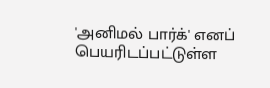'அனிமல் பார்க்' எனப் பெயரிடப்பட்டுள்ள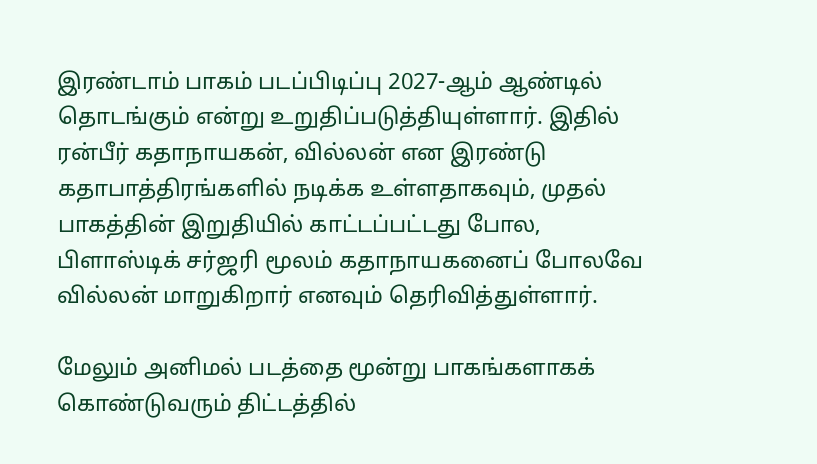இரண்டாம் பாகம் படப்பிடிப்பு 2027-ஆம் ஆண்டில் தொடங்கும் என்று உறுதிப்படுத்தியுள்ளார். இதில் ரன்பீர் கதாநாயகன், வில்லன் என இரண்டு கதாபாத்திரங்களில் நடிக்க உள்ளதாகவும், முதல் பாகத்தின் இறுதியில் காட்டப்பட்டது போல, பிளாஸ்டிக் சர்ஜரி மூலம் கதாநாயகனைப் போலவே வில்லன் மாறுகிறார் எனவும் தெரிவித்துள்ளார்.

மேலும் அனிமல் படத்தை மூன்று பாகங்களாகக் கொண்டுவரும் திட்டத்தில்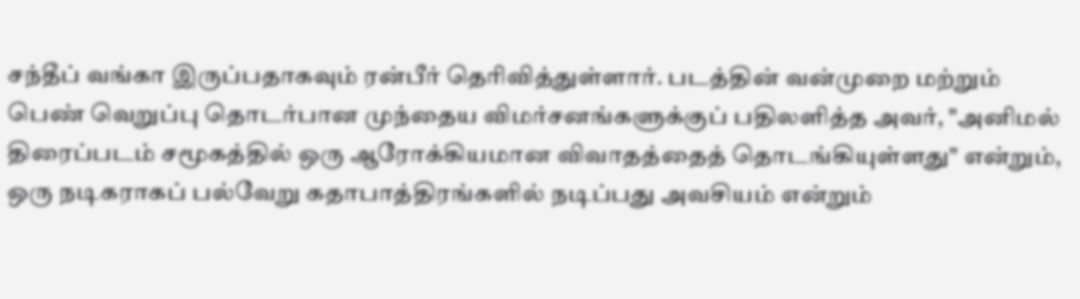சந்தீப் வங்கா இருப்பதாகவும் ரன்பீர் தெரிவித்துள்ளார். படத்தின் வன்முறை மற்றும் பெண் வெறுப்பு தொடர்பான முந்தைய விமர்சனங்களுக்குப் பதிலளித்த அவர், "அனிமல் திரைப்படம் சமூகத்தில் ஒரு ஆரோக்கியமான விவாதத்தைத் தொடங்கியுள்ளது" என்றும், ஒரு நடிகராகப் பல்வேறு கதாபாத்திரங்களில் நடிப்பது அவசியம் என்றும்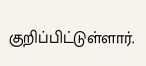குறிப்பிட்டுள்ளார்.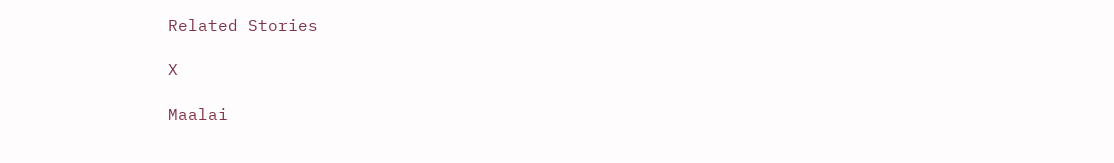Related Stories

X

Maalai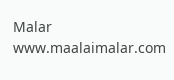Malar
www.maalaimalar.com